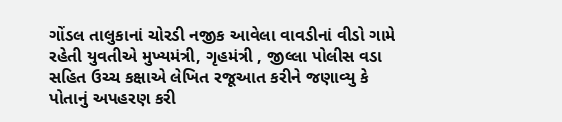ગોંડલ તાલુકાનાં ચોરડી નજીક આવેલા વાવડીનાં વીડો ગામે રહેતી યુવતીએ મુખ્યમંત્રી, ગૃહમંત્રી , જીલ્લા પોલીસ વડા સહિત ઉચ્ચ કક્ષાએ લેખિત રજૂઆત કરીને જણાવ્યુ કે પોતાનું અપહરણ કરી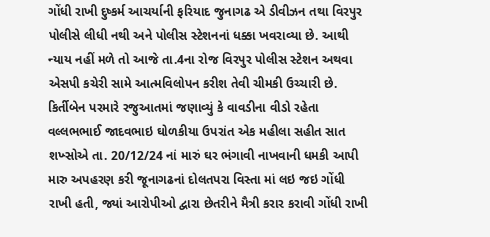ગોંધી રાખી દુષ્કર્મ આચર્યાની ફરિયાદ જુનાગઢ એ ડીવીઝન તથા વિરપુર પોલીસે લીધી નથી અને પોલીસ સ્ટેશનનાં ધક્કા ખવરાવ્યા છે. આથી ન્યાય નહીં મળે તો આજે તા.4ના રોજ વિરપુર પોલીસ સ્ટેશન અથવા એસપી કચેરી સામે આત્મવિલોપન કરીશ તેવી ચીમકી ઉચ્ચારી છે.
કિર્તીબેન પરમારે રજુઆતમાં જણાવ્યું કે વાવડીના વીડો રહેતા વલ્લભભાઈ જાદવભાઇ ઘોળકીયા ઉપરાંત એક મહીલા સહીત સાત શખ્સોએ તા. 20/12/24 નાં મારું ઘર ભંગાવી નાખવાની ધમકી આપી મારુ અપહરણ કરી જૂનાગઢનાં દોલતપરા વિસ્તા માં લઇ જઇ ગોંધી રાખી હતી, જ્યાં આરોપીઓ દ્વારા છેતરીને મૈત્રી કરાર કરાવી ગોંધી રાખી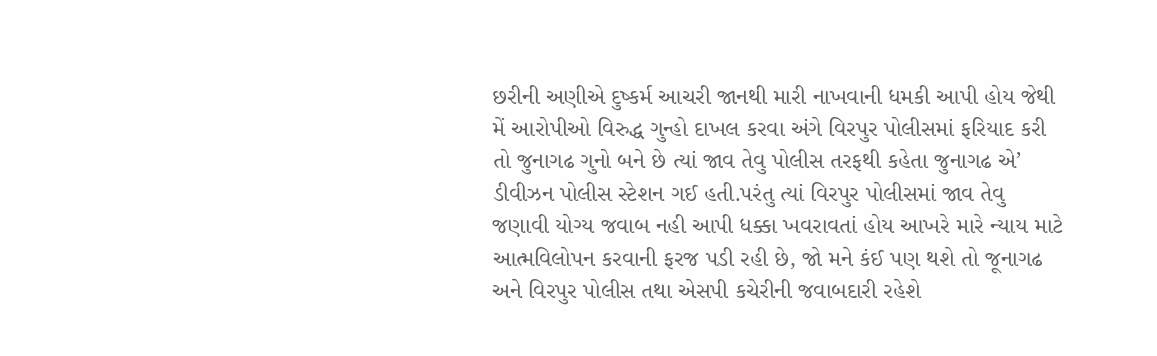છરીની અણીએ દુષ્કર્મ આચરી જાનથી મારી નાખવાની ધમકી આપી હોય જેથી મેં આરોપીઓ વિરુદ્ધ ગુન્હો દાખલ કરવા અંગે વિરપુર પોલીસમાં ફરિયાદ કરી તો જુનાગઢ ગુનો બને છે ત્યાં જાવ તેવુ પોલીસ તરફથી કહેતા જુનાગઢ એ’ ડીવીઝન પોલીસ સ્ટેશન ગઈ હતી.પરંતુ ત્યાં વિરપુર પોલીસમાં જાવ તેવુ જણાવી યોગ્ય જવાબ નહી આપી ધક્કા ખવરાવતાં હોય આખરે મારે ન્યાય માટે આત્મવિલોપન કરવાની ફરજ પડી રહી છે, જો મને કંઈ પણ થશે તો જૂનાગઢ અને વિરપુર પોલીસ તથા એસપી કચેરીની જવાબદારી રહેશે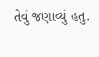તેવું જણાવ્યું હતુ.